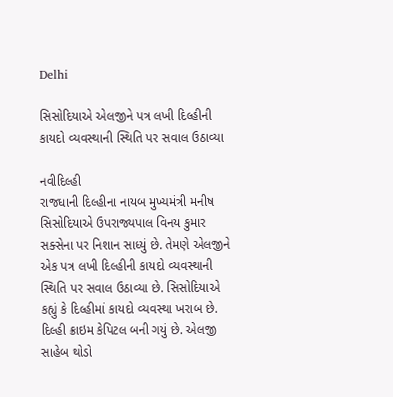Delhi

સિસોદિયાએ એલજીને પત્ર લખી દિલ્હીની કાયદો વ્યવસ્થાની સ્થિતિ પર સવાલ ઉઠાવ્યા

નવીદિલ્હી
રાજધાની દિલ્હીના નાયબ મુખ્યમંત્રી મનીષ સિસોદિયાએ ઉપરાજ્યપાલ વિનય કુમાર સક્સેના પર નિશાન સાધ્યું છે. તેમણે એલજીને એક પત્ર લખી દિલ્હીની કાયદો વ્યવસ્થાની સ્થિતિ પર સવાલ ઉઠાવ્યા છે. સિસોદિયાએ કહ્યું કે દિલ્હીમાં કાયદો વ્યવસ્થા ખરાબ છે. દિલ્હી ક્રાઇમ કેપિટલ બની ગયું છે. એલજી સાહેબ થોડો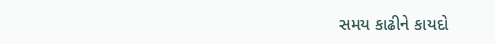સમય કાઢીને કાયદો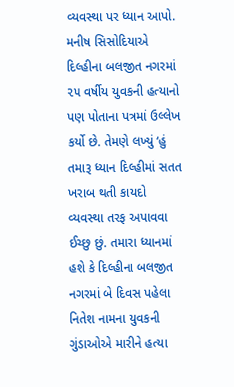વ્યવસ્થા પર ધ્યાન આપો. મનીષ સિસોદિયાએ દિલ્હીના બલજીત નગરમાં ૨૫ વર્ષીય યુવકની હત્યાનો પણ પોતાના પત્રમાં ઉલ્લેખ કર્યો છે. તેમણે લખ્યું ‘હું તમારૂ ધ્યાન દિલ્હીમાં સતત ખરાબ થતી કાયદો વ્યવસ્થા તરફ અપાવવા ઈચ્છુ છું. તમારા ધ્યાનમાં હશે કે દિલ્હીના બલજીત નગરમાં બે દિવસ પહેલા નિતેશ નામના યુવકની ગુંડાઓએ મારીને હત્યા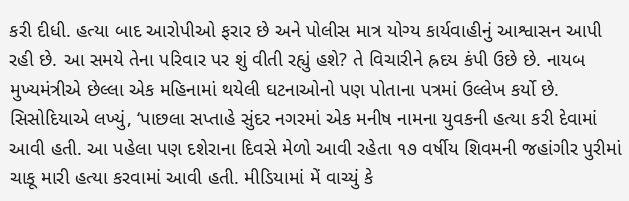કરી દીધી. હત્યા બાદ આરોપીઓ ફરાર છે અને પોલીસ માત્ર યોગ્ય કાર્યવાહીનું આશ્વાસન આપી રહી છે. આ સમયે તેના પરિવાર પર શું વીતી રહ્યું હશે? તે વિચારીને હ્રદય કંપી ઉછે છે. નાયબ મુખ્યમંત્રીએ છેલ્લા એક મહિનામાં થયેલી ઘટનાઓનો પણ પોતાના પત્રમાં ઉલ્લેખ કર્યો છે. સિસોદિયાએ લખ્યું, ‘પાછલા સપ્તાહે સુંદર નગરમાં એક મનીષ નામના યુવકની હત્યા કરી દેવામાં આવી હતી. આ પહેલા પણ દશેરાના દિવસે મેળો આવી રહેતા ૧૭ વર્ષીય શિવમની જહાંગીર પુરીમાં ચાકૂ મારી હત્યા કરવામાં આવી હતી. મીડિયામાં મેં વાચ્યું કે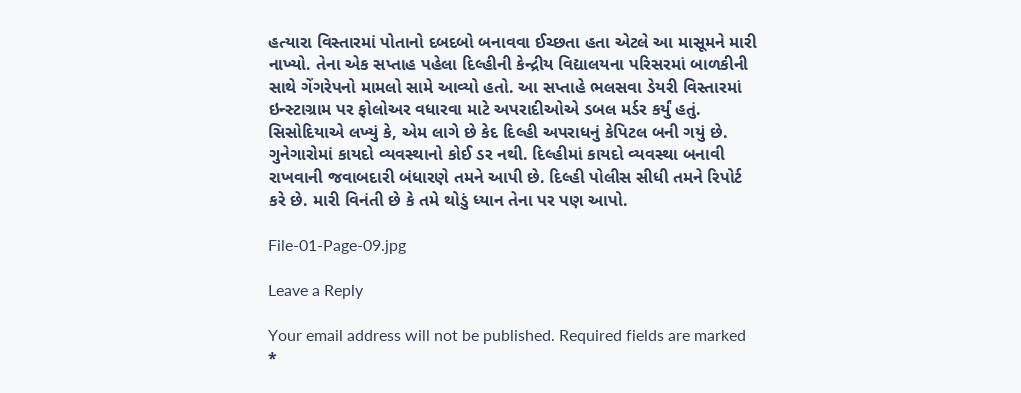હત્યારા વિસ્તારમાં પોતાનો દબદબો બનાવવા ઈચ્છતા હતા એટલે આ માસૂમને મારી નાખ્યો. તેના એક સપ્તાહ પહેલા દિલ્હીની કેન્દ્રીય વિદ્યાલયના પરિસરમાં બાળકીની સાથે ગેંગરેપનો મામલો સામે આવ્યો હતો. આ સપ્તાહે ભલસવા ડેયરી વિસ્તારમાં ઇન્સ્ટાગ્રામ પર ફોલોઅર વધારવા માટે અપરાદીઓએ ડબલ મર્ડર કર્યું હતું. સિસોદિયાએ લખ્યું કે, એમ લાગે છે કેદ દિલ્હી અપરાધનું કેપિટલ બની ગયું છે. ગુનેગારોમાં કાયદો વ્યવસ્થાનો કોઈ ડર નથી. દિલ્હીમાં કાયદો વ્યવસ્થા બનાવી રાખવાની જવાબદારી બંધારણે તમને આપી છે. દિલ્હી પોલીસ સીધી તમને રિપોર્ટ કરે છે. મારી વિનંતી છે કે તમે થોડું ધ્યાન તેના પર પણ આપો.

File-01-Page-09.jpg

Leave a Reply

Your email address will not be published. Required fields are marked *